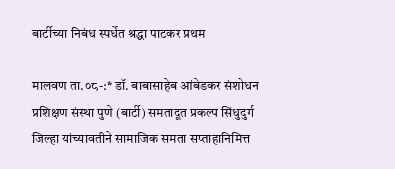बार्टीच्या निबंध स्पर्धेत श्रद्धा पाटकर प्रथम

मालवण ता.०८-:* डॉ. बाबासाहेब आंबेडकर संशोधन प्रशिक्षण संस्था पुणे (बार्टी) समतादूत प्रकल्प सिंधुदुर्ग जिल्हा यांच्यावतीने सामाजिक समता सप्ताहानिमित्त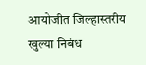आयोजीत जिल्हास्तरीय खुल्या निबंध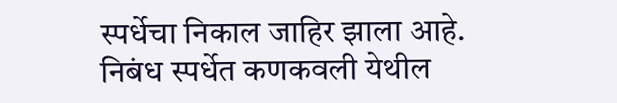स्पर्धेचा निकाल जाहिर झाला आहे. निबंध स्पर्धेत कणकवली येथील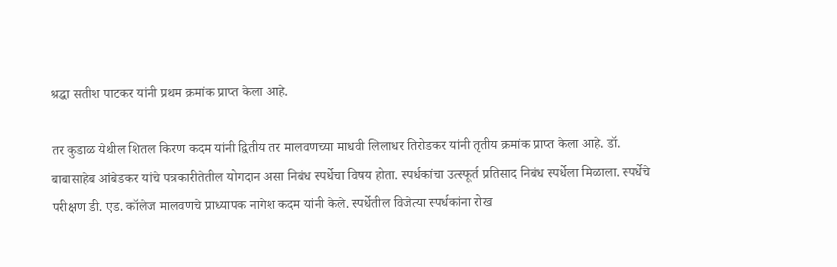श्रद्धा सतीश पाटकर यांनी प्रथम क्रमांक प्राप्त केला आहे.

तर कुडाळ येथील शितल किरण कदम यांनी द्वितीय तर मालवणच्या माधवी लिलाधर तिरोडकर यांनी तृतीय क्रमांक प्राप्त केला आहे. डॉ. बाबासाहेब आंबेडकर यांचे पत्रकारीतेतील योगदान असा निबंध स्पर्धेचा विषय होता. स्पर्धकांचा उत्स्फूर्त प्रतिसाद निबंध स्पर्धेला मिळाला. स्पर्धेचे परीक्षण डी. एड. कॉलेज मालवणचे प्राध्यापक नागेश कदम यांनी केले. स्पर्धेतील विजेत्या स्पर्धकांना रोख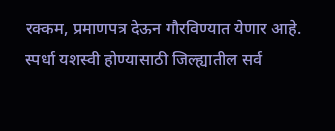रक्कम, प्रमाणपत्र देऊन गौरविण्यात येणार आहे. स्पर्धा यशस्वी होण्यासाठी जिल्ह्यातील सर्व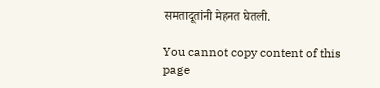समतादूतांनी मेहनत घेतली.

You cannot copy content of this page